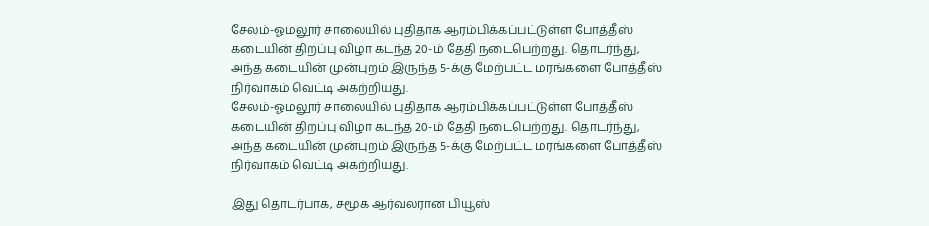சேலம்-ஓமலூர் சாலையில் புதிதாக ஆரம்பிக்கப்பட்டுள்ள போத்தீஸ் கடையின் திறப்பு விழா கடந்த 20-ம் தேதி நடைபெற்றது. தொடர்ந்து, அந்த கடையின் முன்புறம் இருந்த 5-க்கு மேற்பட்ட மரங்களை போத்தீஸ் நிர்வாகம் வெட்டி அகற்றியது.
சேலம்-ஓமலூர் சாலையில் புதிதாக ஆரம்பிக்கப்பட்டுள்ள போத்தீஸ் கடையின் திறப்பு விழா கடந்த 20-ம் தேதி நடைபெற்றது. தொடர்ந்து, அந்த கடையின் முன்புறம் இருந்த 5-க்கு மேற்பட்ட மரங்களை போத்தீஸ் நிர்வாகம் வெட்டி அகற்றியது.

இது தொடர்பாக, சமூக ஆர்வலரான பியூஸ்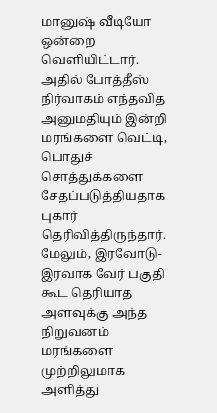மானுஷ் வீடியோ ஒன்றை வெளியிட்டார். அதில் போத்தீஸ் நிர்வாகம் எந்தவித அனுமதியும் இன்றி மரங்களை வெட்டி, பொதுச் சொத்துக்களை சேதப்படுத்தியதாக புகார் தெரிவித்திருந்தார். மேலும், இரவோடு-இரவாக வேர் பகுதி கூட தெரியாத அளவுக்கு அந்த நிறுவனம் மரங்களை முற்றிலுமாக அளித்து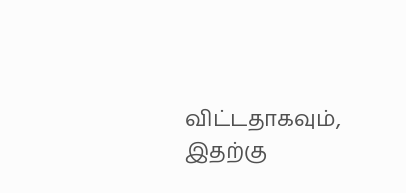விட்டதாகவும், இதற்கு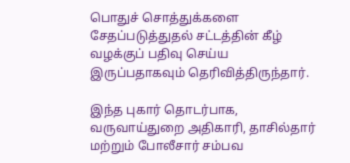பொதுச் சொத்துக்களை சேதப்படுத்துதல் சட்டத்தின் கீழ் வழக்குப் பதிவு செய்ய இருப்பதாகவும் தெரிவித்திருந்தார்.

இந்த புகார் தொடர்பாக, வருவாய்துறை அதிகாரி, தாசில்தார் மற்றும் போலீசார் சம்பவ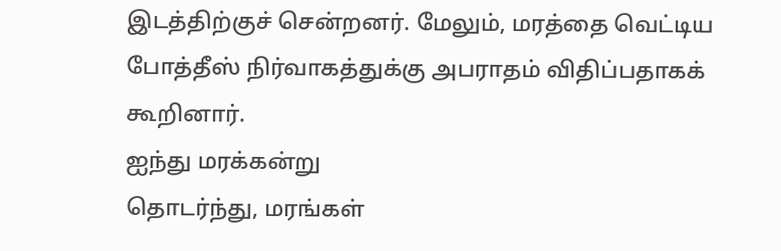இடத்திற்குச் சென்றனர். மேலும், மரத்தை வெட்டிய போத்தீஸ் நிர்வாகத்துக்கு அபராதம் விதிப்பதாகக் கூறினார்.
ஐந்து மரக்கன்று
தொடர்ந்து, மரங்கள்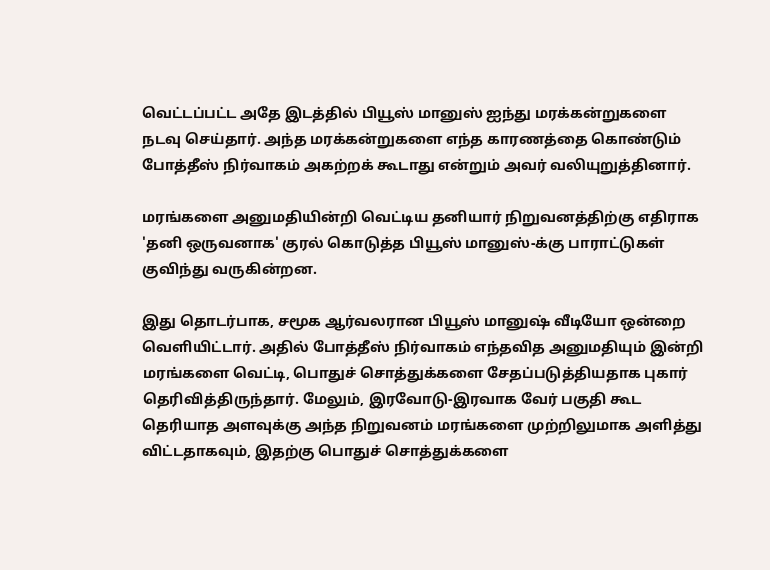வெட்டப்பட்ட அதே இடத்தில் பியூஸ் மானுஸ் ஐந்து மரக்கன்றுகளை நடவு செய்தார். அந்த மரக்கன்றுகளை எந்த காரணத்தை கொண்டும் போத்தீஸ் நிர்வாகம் அகற்றக் கூடாது என்றும் அவர் வலியுறுத்தினார்.

மரங்களை அனுமதியின்றி வெட்டிய தனியார் நிறுவனத்திற்கு எதிராக 'தனி ஒருவனாக' குரல் கொடுத்த பியூஸ் மானுஸ்-க்கு பாராட்டுகள் குவிந்து வருகின்றன.

இது தொடர்பாக, சமூக ஆர்வலரான பியூஸ் மானுஷ் வீடியோ ஒன்றை வெளியிட்டார். அதில் போத்தீஸ் நிர்வாகம் எந்தவித அனுமதியும் இன்றி மரங்களை வெட்டி, பொதுச் சொத்துக்களை சேதப்படுத்தியதாக புகார் தெரிவித்திருந்தார். மேலும், இரவோடு-இரவாக வேர் பகுதி கூட தெரியாத அளவுக்கு அந்த நிறுவனம் மரங்களை முற்றிலுமாக அளித்து விட்டதாகவும், இதற்கு பொதுச் சொத்துக்களை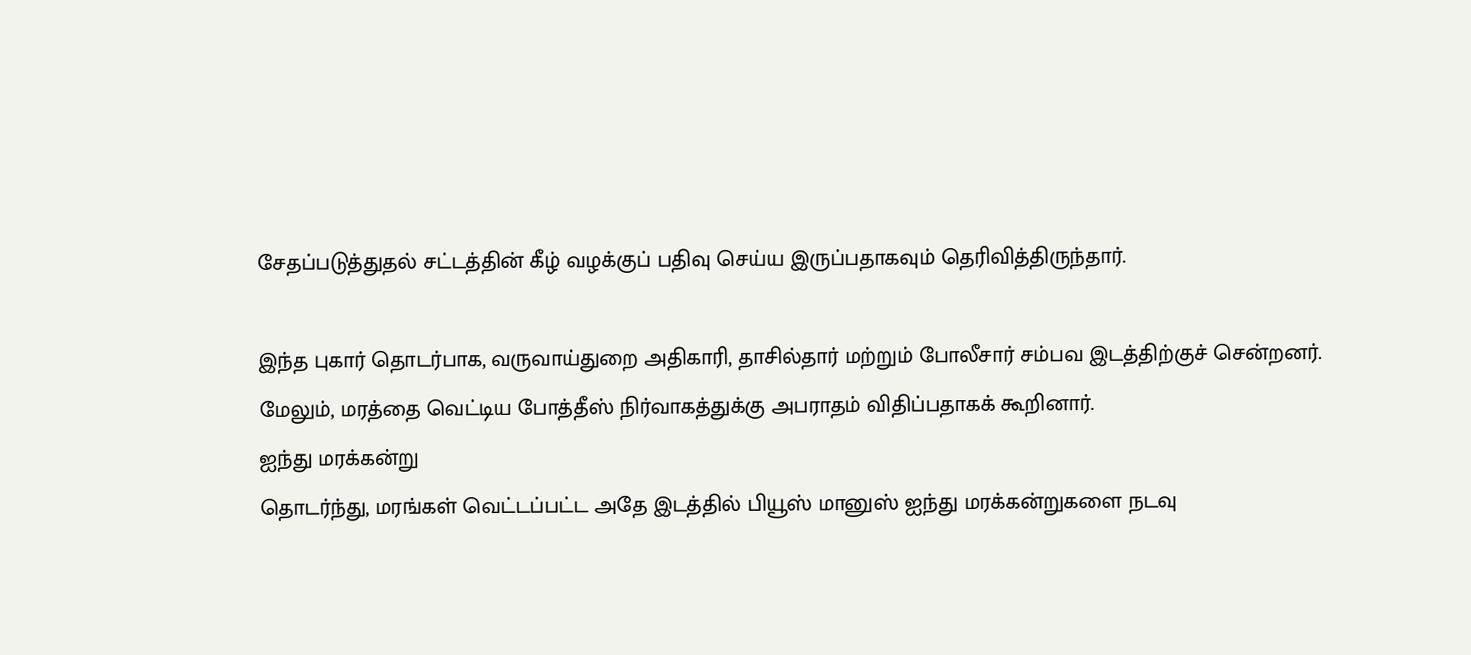சேதப்படுத்துதல் சட்டத்தின் கீழ் வழக்குப் பதிவு செய்ய இருப்பதாகவும் தெரிவித்திருந்தார்.

இந்த புகார் தொடர்பாக, வருவாய்துறை அதிகாரி, தாசில்தார் மற்றும் போலீசார் சம்பவ இடத்திற்குச் சென்றனர். மேலும், மரத்தை வெட்டிய போத்தீஸ் நிர்வாகத்துக்கு அபராதம் விதிப்பதாகக் கூறினார்.
ஐந்து மரக்கன்று
தொடர்ந்து, மரங்கள் வெட்டப்பட்ட அதே இடத்தில் பியூஸ் மானுஸ் ஐந்து மரக்கன்றுகளை நடவு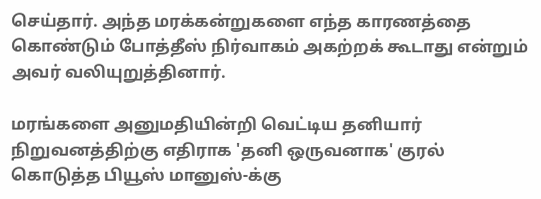செய்தார். அந்த மரக்கன்றுகளை எந்த காரணத்தை கொண்டும் போத்தீஸ் நிர்வாகம் அகற்றக் கூடாது என்றும் அவர் வலியுறுத்தினார்.

மரங்களை அனுமதியின்றி வெட்டிய தனியார் நிறுவனத்திற்கு எதிராக 'தனி ஒருவனாக' குரல் கொடுத்த பியூஸ் மானுஸ்-க்கு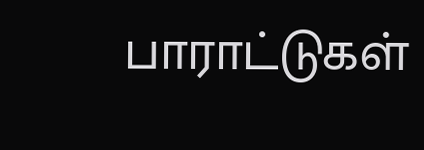பாராட்டுகள்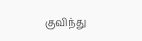குவிந்து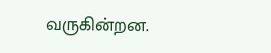வருகின்றன.